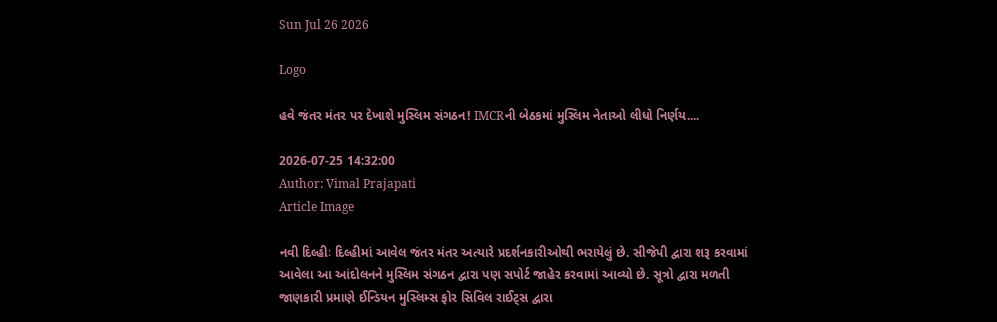Sun Jul 26 2026

Logo

હવે જંતર મંતર પર દેખાશે મુસ્લિમ સંગઠન! IMCRની બેઠકમાં મુસ્લિમ નેતાઓ લીધો નિર્ણય....

2026-07-25 14:32:00
Author: Vimal Prajapati
Article Image

નવી દિલ્હીઃ દિલ્હીમાં આવેલ જંતર મંતર અત્યારે પ્રદર્શનકારીઓથી ભરાયેલું છે. સીજેપી દ્વારા શરૂ કરવામાં આવેલા આ આંદોલનને મુસ્લિમ સંગઠન દ્વારા પણ સપોર્ટ જાહેર કરવામાં આવ્યો છે. સૂત્રો દ્વારા મળતી જાણકારી પ્રમાણે ઈન્ડિયન મુસ્લિમ્સ ફોર સિવિલ રાઈટ્સ દ્વારા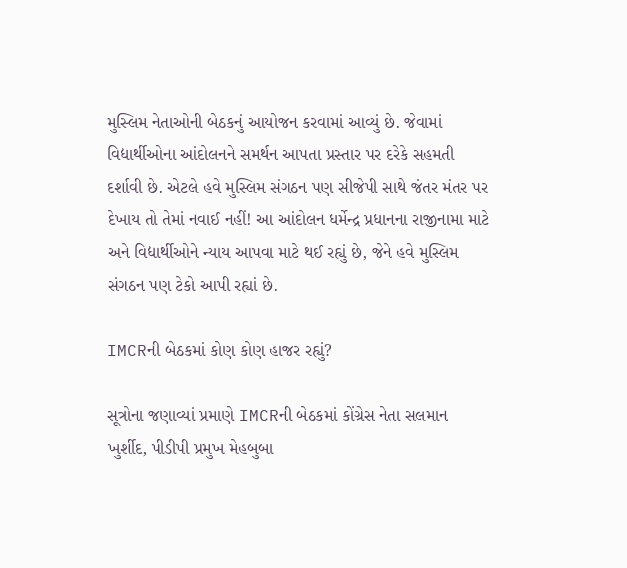મુસ્લિમ નેતાઓની બેઠકનું આયોજન કરવામાં આવ્યું છે. જેવામાં વિદ્યાર્થીઓના આંદોલનને સમર્થન આપતા પ્રસ્તાર પર દરેકે સહમતી દર્શાવી છે. એટલે હવે મુસ્લિમ સંગઠન પણ સીજેપી સાથે જંતર મંતર પર દેખાય તો તેમાં નવાઈ નહીં! આ આંદોલન ધર્મેન્દ્ર પ્રધાનના રાજીનામા માટે અને વિદ્યાર્થીઓને ન્યાય આપવા માટે થઈ રહ્યું છે, જેને હવે મુસ્લિમ સંગઠન પણ ટેકો આપી રહ્યાં છે.

IMCRની બેઠકમાં કોણ કોણ હાજર રહ્યું?

સૂત્રોના જણાવ્યાં પ્રમાણે IMCRની બેઠકમાં કોંગ્રેસ નેતા સલમાન ખુર્શીદ, પીડીપી પ્રમુખ મેહબુબા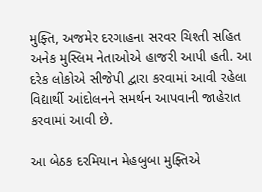મુફ્તિ, અજમેર દરગાહના સરવર ચિશ્તી સહિત અનેક મુસ્લિમ નેતાઓએ હાજરી આપી હતી. આ દરેક લોકોએ સીજેપી દ્વારા કરવામાં આવી રહેલા વિદ્યાર્થી આંદોલનને સમર્થન આપવાની જાહેરાત કરવામાં આવી છે.

આ બેઠક દરમિયાન મેહબુબા મુફ્તિએ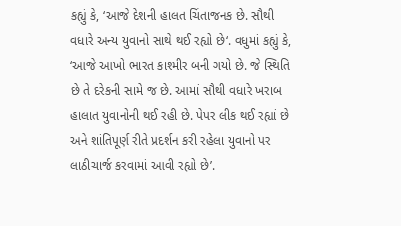કહ્યું કે, ‘આજે દેશની હાલત ચિંતાજનક છે. સૌથી વધારે અન્ય યુવાનો સાથે થઈ રહ્યો છે‘. વધુમાં કહ્યું કે, ‘આજે આખો ભારત કાશ્મીર બની ગયો છે. જે સ્થિતિ છે તે દરેકની સામે જ છે. આમાં સૌથી વધારે ખરાબ હાલાત યુવાનોની થઈ રહી છે. પેપર લીક થઈ રહ્યાં છે અને શાંતિપૂર્ણ રીતે પ્રદર્શન કરી રહેલા યુવાનો પર લાઠીચાર્જ કરવામાં આવી રહ્યો છે’.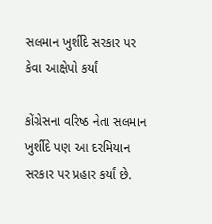સલમાન ખુર્શીદે સરકાર પર કેવા આક્ષેપો કર્યાં

કોંગ્રેસના વરિષ્ઠ નેતા સલમાન ખુર્શીદે પણ આ દરમિયાન સરકાર પર પ્રહાર કર્યાં છે.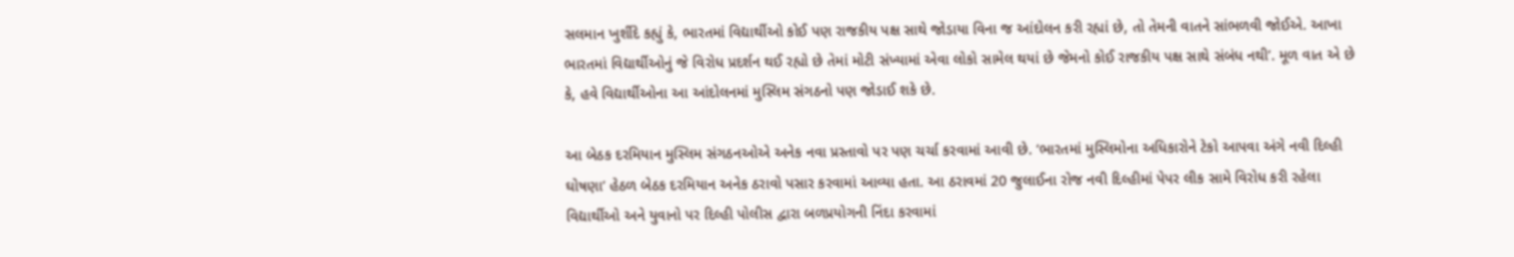સલમાન ખુર્શીદે કહ્યું કે, ભારતમાં વિદ્યાર્થીઓ કોઈ પણ રાજકીય પક્ષ સાથે જોડાયા વિના જ આંદોલન કરી રહ્યાં છે, તો તેમની વાતને સાંભળવી જોઈએ. આખા ભારતમાં વિદ્યાર્થીઓનું જે વિરોધ પ્રદર્શન થઈ રહ્યો છે તેમાં મોટી સંખ્યામાં એવા લોકો સામેલ થયાં છે જેમનો કોઈ રાજકીય પક્ષ સાથે સંબંધ નથી’. મૂળ વાત એ છે કે, હવે વિદ્યાર્થીઓના આ આંદોલનમાં મુસ્લિમ સંગઠનો પણ જોડાઈ શકે છે.

આ બેઠક દરમિયાન મુસ્લિમ સંગઠનઓએ અનેક નવા પ્રસ્તાવો પર પણ ચર્ચા કરવામાં આવી છે. ‘ભારતમાં મુસ્લિમોના અધિકારોને ટેકો આપવા અંગે નવી દિલ્હી ઘોષણા’ હેઠળ બેઠક દરમિયાન અનેક ઠરાવો પસાર કરવામાં આવ્યા હતા. આ ઠરાવમાં 20 જુલાઈના રોજ નવી દિલ્હીમાં પેપર લીક સામે વિરોધ કરી રહેલા વિદ્યાર્થીઓ અને યુવાનો પર દિલ્હી પોલીસ દ્વારા બળપ્રયોગની નિંદા કરવામાં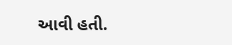આવી હતી.